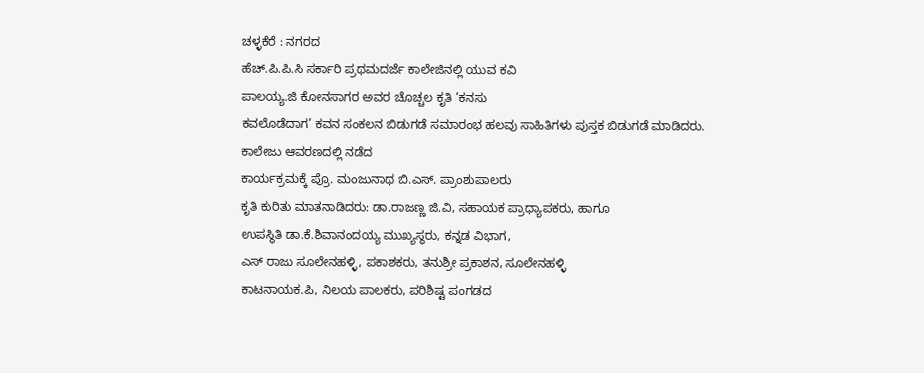ಚಳ್ಳಕೆರೆ : ನಗರದ
ಹೆಚ್.ಪಿ.ಪಿ.ಸಿ ಸರ್ಕಾರಿ ಪ್ರಥಮದರ್ಜೆ ಕಾಲೇಜಿನಲ್ಲಿ ಯುವ ಕವಿ
ಪಾಲಯ್ಯ.ಜಿ ಕೋನಸಾಗರ ಅವರ ಚೊಚ್ಚಲ ಕೃತಿ ‘ಕನಸು
ಕವಲೊಡೆದಾಗ’ ಕವನ ಸಂಕಲನ ಬಿಡುಗಡೆ ಸಮಾರಂಭ ಹಲವು ಸಾಹಿತಿಗಳು ಪುಸ್ತಕ ಬಿಡುಗಡೆ ಮಾಡಿದರು.
ಕಾಲೇಜು ಆವರಣದಲ್ಲಿ ನಡೆದ
ಕಾರ್ಯಕ್ರಮಕ್ಕೆ ಪ್ರೊ. ಮಂಜುನಾಥ ಬಿ.ಎಸ್. ಪ್ರಾಂಶುಪಾಲರು
ಕೃತಿ ಕುರಿತು ಮಾತನಾಡಿದರು: ಡಾ.ರಾಜಣ್ಣ ಜಿ.ವಿ, ಸಹಾಯಕ ಪ್ರಾಧ್ಯಾಪಕರು, ಹಾಗೂ
ಉಪಸ್ಥಿತಿ ಡಾ.ಕೆ.ಶಿವಾನಂದಯ್ಯ ಮುಖ್ಯಸ್ಥರು, ಕನ್ನಡ ವಿಭಾಗ,
ಎಸ್ ರಾಜು ಸೂಲೇನಹಳ್ಳಿ, ಪಕಾಶಕರು, ತನುಶ್ರೀ ಪ್ರಕಾಶನ, ಸೂಲೇನಹಳ್ಳಿ
ಕಾಟನಾಯಕ.ಪಿ, ನಿಲಯ ಪಾಲಕರು, ಪರಿಶಿಷ್ಟ ಪಂಗಡದ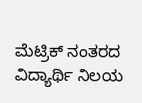ಮೆಟ್ರಿಕ್ ನಂತರದ ವಿದ್ಯಾರ್ಥಿ ನಿಲಯ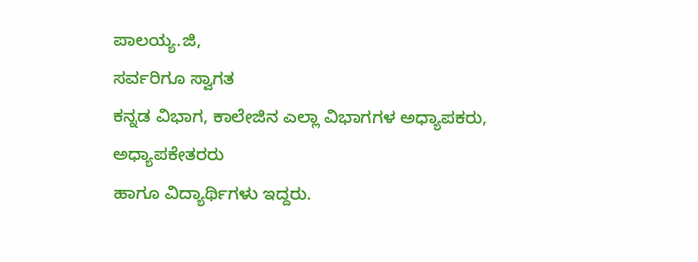ಪಾಲಯ್ಯ.ಜಿ,
ಸರ್ವರಿಗೂ ಸ್ವಾಗತ
ಕನ್ನಡ ವಿಭಾಗ, ಕಾಲೇಜಿನ ಎಲ್ಲಾ ವಿಭಾಗಗಳ ಅಧ್ಯಾಪಕರು, ಅಧ್ಯಾಪಕೇತರರು
ಹಾಗೂ ವಿದ್ಯಾರ್ಥಿಗಳು ಇದ್ದರು.